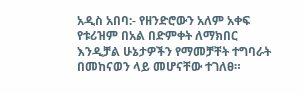አዲስ አበባ:- የዘንድሮውን አለም አቀፍ የቱሪዝም በአል በድምቀት ለማክበር እንዲቻል ሁኔታዎችን የማመቻቸት ተግባራት በመከናወን ላይ መሆናቸው ተገለፀ።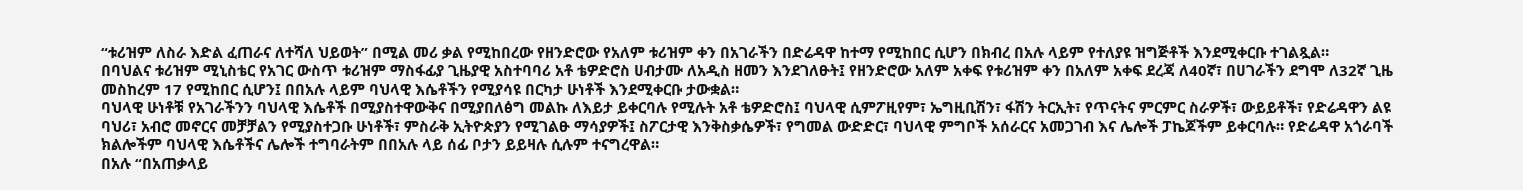“ቱሪዝም ለስራ እድል ፈጠራና ለተሻለ ህይወት” በሚል መሪ ቃል የሚከበረው የዘንድሮው የአለም ቱሪዝም ቀን በአገራችን በድሬዳዋ ከተማ የሚከበር ሲሆን በክብረ በአሉ ላይም የተለያዩ ዝግጅቶች እንደሚቀርቡ ተገልጿል።
በባህልና ቱሪዝም ሚኒስቴር የአገር ውስጥ ቱሪዝም ማስፋፊያ ጊዜያዊ አስተባባሪ አቶ ቴዎድሮስ ሀብታሙ ለአዲስ ዘመን እንደገለፁት፤ የዘንድሮው አለም አቀፍ የቱሪዝም ቀን በአለም አቀፍ ደረጃ ለ40ኛ፣ በሀገራችን ደግሞ ለ32ኛ ጊዜ መስከረም 17 የሚከበር ሲሆን፤ በበአሉ ላይም ባህላዊ እሴቶችን የሚያሳዩ በርካታ ሁነቶች እንደሚቀርቡ ታውቋል።
ባህላዊ ሁነቶቹ የአገራችንን ባህላዊ እሴቶች በሚያስተዋውቅና በሚያበለፅግ መልኩ ለእይታ ይቀርባሉ የሚሉት አቶ ቴዎድሮስ፤ ባህላዊ ሲምፖዚየም፣ ኤግዚቢሽን፣ ፋሽን ትርኢት፣ የጥናትና ምርምር ስራዎች፣ ውይይቶች፣ የድሬዳዋን ልዩ ባህሪ፣ አብሮ መኖርና መቻቻልን የሚያስተጋቡ ሁነቶች፣ ምስራቅ ኢትዮጵያን የሚገልፁ ማሳያዎች፤ ስፖርታዊ እንቅስቃሴዎች፣ የግመል ውድድር፣ ባህላዊ ምግቦች አሰራርና አመጋገብ እና ሌሎች ፓኬጆችም ይቀርባሉ። የድሬዳዋ አጎራባች ክልሎችም ባህላዊ እሴቶችና ሌሎች ተግባራትም በበአሉ ላይ ሰፊ ቦታን ይይዛሉ ሲሉም ተናግረዋል።
በአሉ “በአጠቃላይ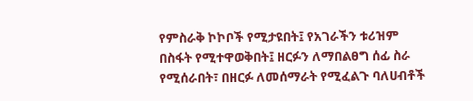የምስራቅ ኮኮቦች የሚታዩበት፤ የአገራችን ቱሪዝም በስፋት የሚተዋወቅበት፤ ዘርፉን ለማበልፀግ ሰፊ ስራ የሚሰራበት፣ በዘርፉ ለመሰማራት የሚፈልጉ ባለሀብቶች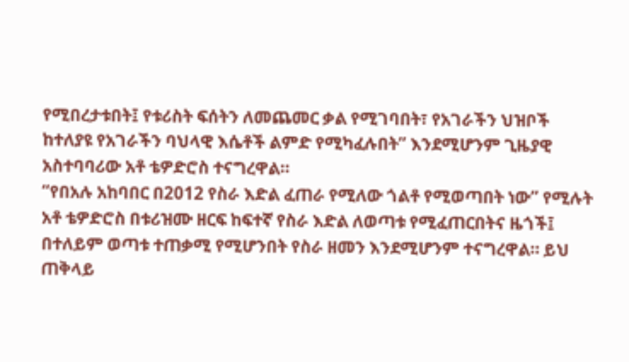የሚበረታቱበት፤ የቱሪስት ፍሰትን ለመጨመር ቃል የሚገባበት፣ የአገራችን ህዝቦች ከተለያዩ የአገራችን ባህላዊ እሴቶች ልምድ የሚካፈሉበት” እንደሚሆንም ጊዜያዊ አስተባባሪው አቶ ቴዎድሮስ ተናግረዋል።
“የበአሉ አከባበር በ2012 የስራ እድል ፈጠራ የሚለው ጎልቶ የሚወጣበት ነው” የሚሉት አቶ ቴዎድሮስ በቱሪዝሙ ዘርፍ ከፍተኛ የስራ እድል ለወጣቱ የሚፈጠርበትና ዜጎች፤ በተለይም ወጣቱ ተጠቃሚ የሚሆንበት የስራ ዘመን እንደሚሆንም ተናግረዋል። ይህ ጠቅላይ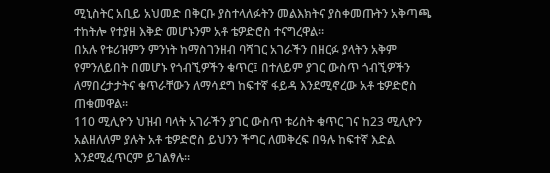ሚኒስትር አቢይ አህመድ በቅርቡ ያስተላለፉትን መልእክትና ያስቀመጡትን አቅጣጫ ተከትሎ የተያዘ እቅድ መሆኑንም አቶ ቴዎድሮስ ተናግረዋል።
በአሉ የቱሪዝምን ምንነት ከማስገንዘብ ባሻገር አገራችን በዘርፉ ያላትን አቅም የምንለይበት በመሆኑ የጎብኚዎችን ቁጥር፤ በተለይም ያገር ውስጥ ጎብኚዎችን ለማበረታታትና ቁጥራቸውን ለማሳደግ ከፍተኛ ፋይዳ እንደሚኖረው አቶ ቴዎድሮስ ጠቁመዋል፡፡
110 ሚሊዮን ህዝብ ባላት አገራችን ያገር ውስጥ ቱሪስት ቁጥር ገና ከ23 ሚሊዮን አልዘለለም ያሉት አቶ ቴዎድሮስ ይህንን ችግር ለመቅረፍ በዓሉ ከፍተኛ እድል እንደሚፈጥርም ይገልፃሉ።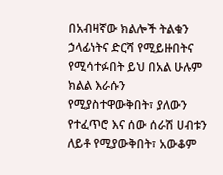በአብዛኛው ክልሎች ትልቁን ኃላፊነትና ድርሻ የሚይዙበትና የሚሳተፉበት ይህ በአል ሁሉም ክልል እራሱን የሚያስተዋውቅበት፣ ያለውን የተፈጥሮ እና ሰው ሰራሽ ሀብቱን ለይቶ የሚያውቅበት፣ አውቆም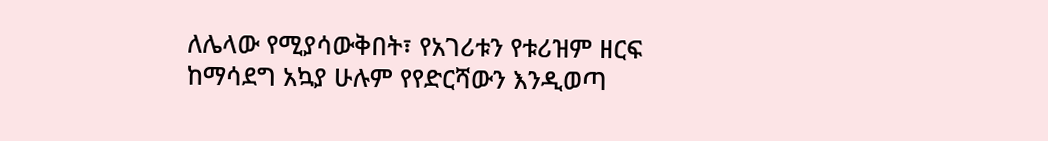ለሌላው የሚያሳውቅበት፣ የአገሪቱን የቱሪዝም ዘርፍ ከማሳደግ አኳያ ሁሉም የየድርሻውን እንዲወጣ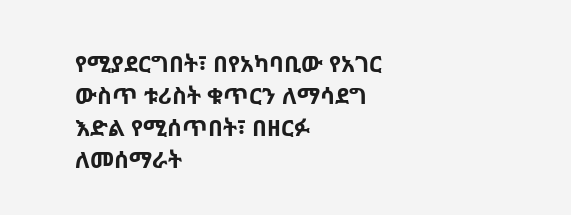የሚያደርግበት፣ በየአካባቢው የአገር ውስጥ ቱሪስት ቁጥርን ለማሳደግ እድል የሚሰጥበት፣ በዘርፉ ለመሰማራት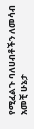የሚፈልጉ ባለሀብቶችን ለመሳብ አመቺ ሁኔታ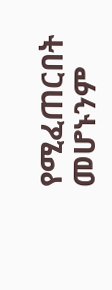የሚፈጠርበት መሆኑንም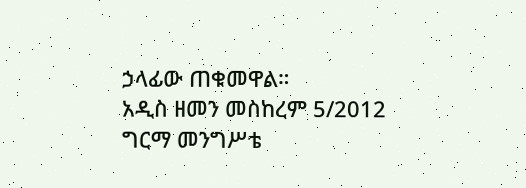ኃላፊው ጠቁመዋል።
አዲስ ዘመን መስከረም 5/2012
ግርማ መንግሥቴ